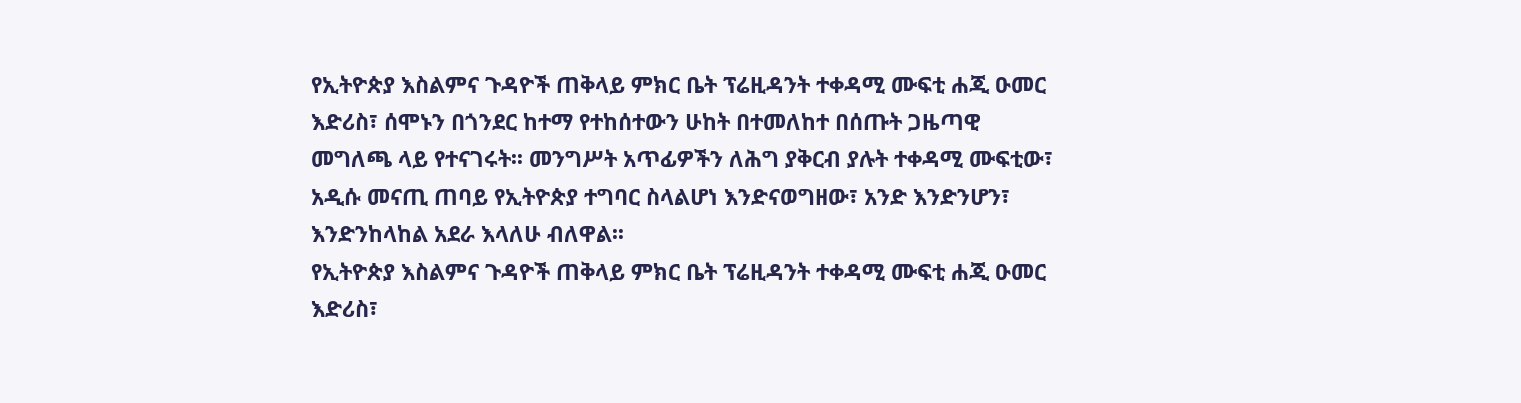የኢትዮጵያ እስልምና ጉዳዮች ጠቅላይ ምክር ቤት ፕሬዚዳንት ተቀዳሚ ሙፍቲ ሐጂ ዑመር እድሪስ፣ ሰሞኑን በጎንደር ከተማ የተከሰተውን ሁከት በተመለከተ በሰጡት ጋዜጣዊ መግለጫ ላይ የተናገሩት፡፡ መንግሥት አጥፊዎችን ለሕግ ያቅርብ ያሉት ተቀዳሚ ሙፍቲው፣ አዲሱ መናጢ ጠባይ የኢትዮጵያ ተግባር ስላልሆነ እንድናወግዘው፣ አንድ እንድንሆን፣ እንድንከላከል አደራ እላለሁ ብለዋል፡፡
የኢትዮጵያ እስልምና ጉዳዮች ጠቅላይ ምክር ቤት ፕሬዚዳንት ተቀዳሚ ሙፍቲ ሐጂ ዑመር እድሪስ፣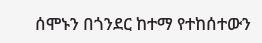ሰሞኑን በጎንደር ከተማ የተከሰተውን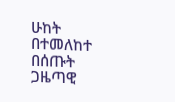ሁከት በተመለከተ በሰጡት ጋዜጣዊ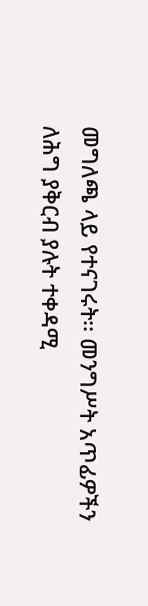መግለጫ ላይ የተናገሩት፡፡ መንግሥት አጥፊዎችን ለሕግ ያቅርብ ያሉት ተቀዳሚ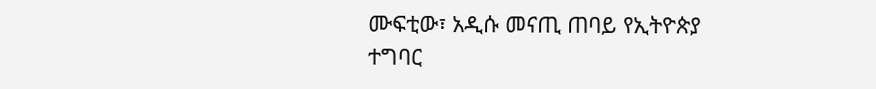ሙፍቲው፣ አዲሱ መናጢ ጠባይ የኢትዮጵያ ተግባር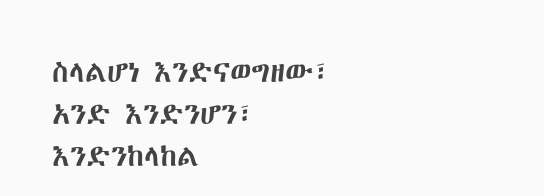ስላልሆነ እንድናወግዘው፣ አንድ እንድንሆን፣ እንድንከላከል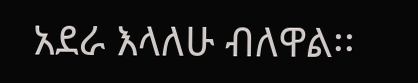አደራ እላለሁ ብለዋል፡፡